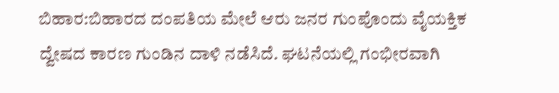ಬಿಹಾರ:ಬಿಹಾರದ ದಂಪತಿಯ ಮೇಲೆ ಆರು ಜನರ ಗುಂಪೊಂದು ವೈಯಕ್ತಿಕ ದ್ವೇಷದ ಕಾರಣ ಗುಂಡಿನ ದಾಳಿ ನಡೆಸಿದೆ. ಘಟನೆಯಲ್ಲಿ ಗಂಭೀರವಾಗಿ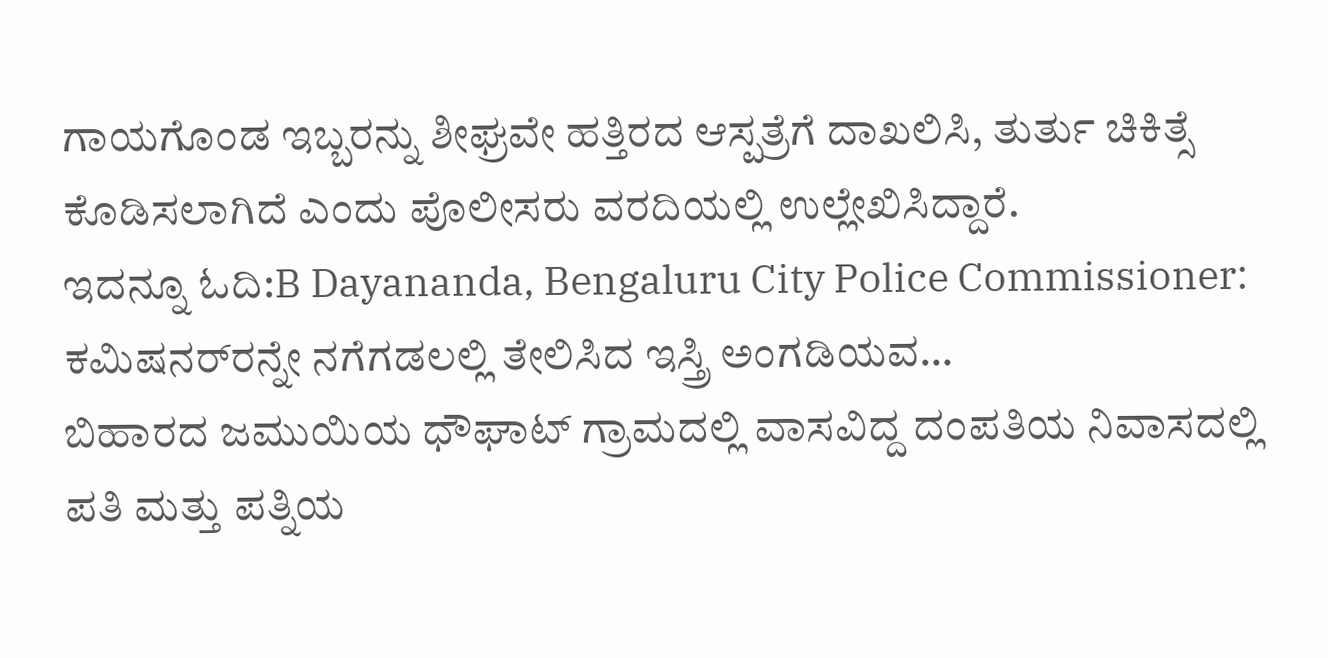ಗಾಯಗೊಂಡ ಇಬ್ಬರನ್ನು ಶೀಘ್ರವೇ ಹತ್ತಿರದ ಆಸ್ಪತ್ರೆಗೆ ದಾಖಲಿಸಿ, ತುರ್ತು ಚಿಕಿತ್ಸೆ ಕೊಡಿಸಲಾಗಿದೆ ಎಂದು ಪೊಲೀಸರು ವರದಿಯಲ್ಲಿ ಉಲ್ಲೇಖಿಸಿದ್ದಾರೆ.
ಇದನ್ನೂ ಓದಿ:B Dayananda, Bengaluru City Police Commissioner: ಕಮಿಷನರ್‌ರನ್ನೇ ನಗೆಗಡಲಲ್ಲಿ ತೇಲಿಸಿದ ಇಸ್ತ್ರಿ ಅಂಗಡಿಯವ…
ಬಿಹಾರದ ಜಮುಯಿಯ ಧೌಘಾಟ್ ಗ್ರಾಮದಲ್ಲಿ ವಾಸವಿದ್ದ ದಂಪತಿಯ ನಿವಾಸದಲ್ಲಿ ಪತಿ ಮತ್ತು ಪತ್ನಿಯ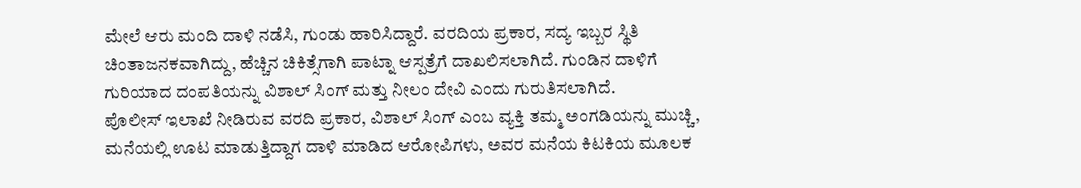ಮೇಲೆ ಆರು ಮಂದಿ ದಾಳಿ ನಡೆಸಿ, ಗುಂಡು ಹಾರಿಸಿದ್ದಾರೆ. ವರದಿಯ ಪ್ರಕಾರ, ಸದ್ಯ ಇಬ್ಬರ ಸ್ಥಿತಿ ಚಿಂತಾಜನಕವಾಗಿದ್ದು, ಹೆಚ್ಚಿನ ಚಿಕಿತ್ಸೆಗಾಗಿ ಪಾಟ್ನಾ ಆಸ್ಪತ್ರೆಗೆ ದಾಖಲಿಸಲಾಗಿದೆ. ಗುಂಡಿನ ದಾಳಿಗೆ ಗುರಿಯಾದ ದಂಪತಿಯನ್ನು ವಿಶಾಲ್ ಸಿಂಗ್ ಮತ್ತು ನೀಲಂ ದೇವಿ ಎಂದು ಗುರುತಿಸಲಾಗಿದೆ.
ಪೊಲೀಸ್ ಇಲಾಖೆ ನೀಡಿರುವ ವರದಿ ಪ್ರಕಾರ, ವಿಶಾಲ್ ಸಿಂಗ್ ಎಂಬ ವ್ಯಕ್ತಿ ತಮ್ಮ ಅಂಗಡಿಯನ್ನು ಮುಚ್ಚಿ, ಮನೆಯಲ್ಲಿ ಊಟ ಮಾಡುತ್ತಿದ್ದಾಗ ದಾಳಿ ಮಾಡಿದ ಆರೋಪಿಗಳು, ಅವರ ಮನೆಯ ಕಿಟಕಿಯ ಮೂಲಕ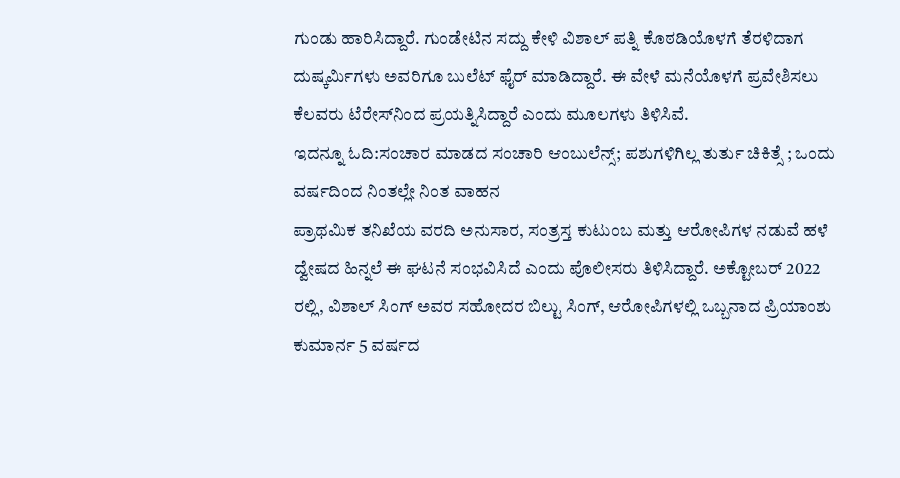ಗುಂಡು ಹಾರಿಸಿದ್ದಾರೆ. ಗುಂಡೇಟಿನ ಸದ್ದು ಕೇಳಿ ವಿಶಾಲ್ ಪತ್ನಿ ಕೊಠಡಿಯೊಳಗೆ ತೆರಳಿದಾಗ ದುಷ್ಕರ್ಮಿಗಳು ಅವರಿಗೂ ಬುಲೆಟ್ ಫೈರ್ ಮಾಡಿದ್ದಾರೆ. ಈ ವೇಳೆ ಮನೆಯೊಳಗೆ ಪ್ರವೇಶಿಸಲು ಕೆಲವರು ಟೆರೇಸ್‌ನಿಂದ ಪ್ರಯತ್ನಿಸಿದ್ದಾರೆ ಎಂದು ಮೂಲಗಳು ತಿಳಿಸಿವೆ.
ಇದನ್ನೂ ಓದಿ:ಸಂಚಾರ ಮಾಡದ ಸಂಚಾರಿ ಆಂಬುಲೆನ್ಸ್; ಪಶುಗಳಿಗಿಲ್ಲ ತುರ್ತು ಚಿಕಿತ್ಸೆ ; ಒಂದು ವರ್ಷದಿಂದ ನಿಂತಲ್ಲೇ ನಿಂತ ವಾಹನ
ಪ್ರಾಥಮಿಕ ತನಿಖೆಯ ವರದಿ ಅನುಸಾರ, ಸಂತ್ರಸ್ತ ಕುಟುಂಬ ಮತ್ತು ಆರೋಪಿಗಳ ನಡುವೆ ಹಳೆ ದ್ವೇಷದ ಹಿನ್ನಲೆ ಈ ಘಟನೆ ಸಂಭವಿಸಿದೆ ಎಂದು ಪೊಲೀಸರು ತಿಳಿಸಿದ್ದಾರೆ. ಅಕ್ಟೋಬರ್ 2022 ರಲ್ಲಿ, ವಿಶಾಲ್ ಸಿಂಗ್ ಅವರ ಸಹೋದರ ಬಿಲ್ಟು ಸಿಂಗ್, ಆರೋಪಿಗಳಲ್ಲಿ ಒಬ್ಬನಾದ ಪ್ರಿಯಾಂಶು ಕುಮಾರ್ನ 5 ವರ್ಷದ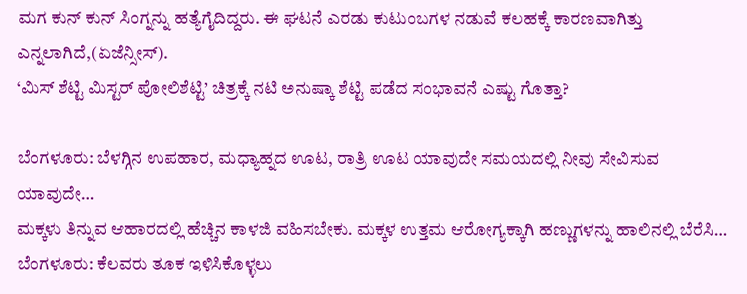ಮಗ ಕುನ್ ಕುನ್ ಸಿಂಗ್ನನ್ನು ಹತ್ಯೆಗೈದಿದ್ದರು. ಈ ಘಟನೆ ಎರಡು ಕುಟುಂಬಗಳ ನಡುವೆ ಕಲಹಕ್ಕೆ ಕಾರಣವಾಗಿತ್ತು ಎನ್ನಲಾಗಿದೆ,(ಏಜೆನ್ಸೀಸ್).
‘ಮಿಸ್ ಶೆಟ್ಟಿ ಮಿಸ್ಟರ್ ಪೋಲಿಶೆಟ್ಟಿ’ ಚಿತ್ರಕ್ಕೆ ನಟಿ ಅನುಷ್ಕಾ ಶೆಟ್ಟಿ ಪಡೆದ ಸಂಭಾವನೆ ಎಷ್ಟು ಗೊತ್ತಾ?

ಬೆಂಗಳೂರು: ಬೆಳಗ್ಗಿನ ಉಪಹಾರ, ಮಧ್ಯಾಹ್ನದ ಊಟ, ರಾತ್ರಿ ಊಟ ಯಾವುದೇ ಸಮಯದಲ್ಲಿ ನೀವು ಸೇವಿಸುವ ಯಾವುದೇ…
ಮಕ್ಕಳು ತಿನ್ನುವ ಆಹಾರದಲ್ಲಿ ಹೆಚ್ಚಿನ ಕಾಳಜಿ ವಹಿಸಬೇಕು. ಮಕ್ಕಳ ಉತ್ತಮ ಆರೋಗ್ಯಕ್ಕಾಗಿ ಹಣ್ಣುಗಳನ್ನು ಹಾಲಿನಲ್ಲಿ ಬೆರೆಸಿ…
ಬೆಂಗಳೂರು: ಕೆಲವರು ತೂಕ ಇಳಿಸಿಕೊಳ್ಳಲು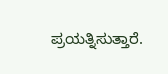ಪ್ರಯತ್ನಿಸುತ್ತಾರೆ.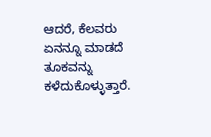ಆದರೆ, ಕೆಲವರು ಏನನ್ನೂ ಮಾಡದೆ ತೂಕವನ್ನು ಕಳೆದುಕೊಳ್ಳುತ್ತಾರೆ.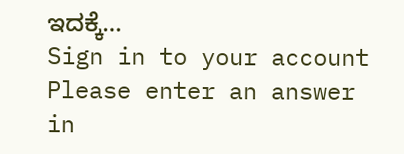ಇದಕ್ಕೆ…
Sign in to your account
Please enter an answer in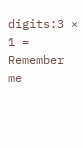digits:3 × 1 =
Remember me